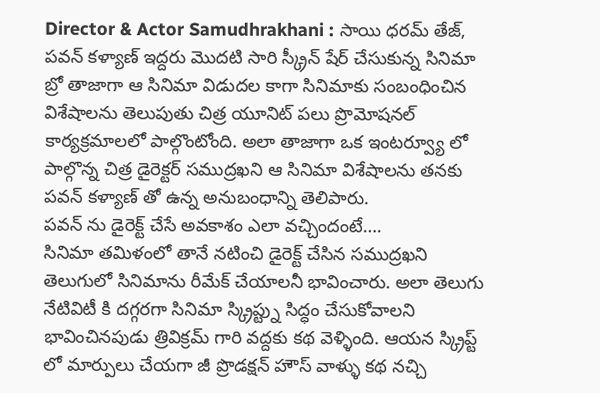Director & Actor Samudhrakhani : సాయి ధరమ్ తేజ్, పవన్ కళ్యాణ్ ఇద్దరు మొదటి సారి స్క్రీన్ షేర్ చేసుకున్న సినిమా బ్రో తాజాగా ఆ సినిమా విడుదల కాగా సినిమాకు సంబంధించిన విశేషాలను తెలుపుతు చిత్ర యూనిట్ పలు ప్రొమోషనల్ కార్యక్రమాలలో పాల్గొంటోంది. అలా తాజాగా ఒక ఇంటర్వ్యూ లో పాల్గొన్న చిత్ర డైరెక్టర్ సముద్రఖని ఆ సినిమా విశేషాలను తనకు పవన్ కళ్యాణ్ తో ఉన్న అనుబంధాన్ని తెలిపారు.
పవన్ ను డైరెక్ట్ చేసే అవకాశం ఎలా వచ్చిందంటే….
సినిమా తమిళంలో తానే నటించి డైరెక్ట్ చేసిన సముద్రఖని తెలుగులో సినిమాను రీమేక్ చేయాలనీ భావించారు. అలా తెలుగు నేటివిటీ కి దగ్గరగా సినిమా స్క్రిప్ట్ను సిద్ధం చేసుకోవాలని భావించినపుడు త్రివిక్రమ్ గారి వద్దకు కథ వెళ్ళింది. ఆయన స్క్రిప్ట్ లో మార్పులు చేయగా జీ ప్రొడక్షన్ హౌస్ వాళ్ళు కథ నచ్చి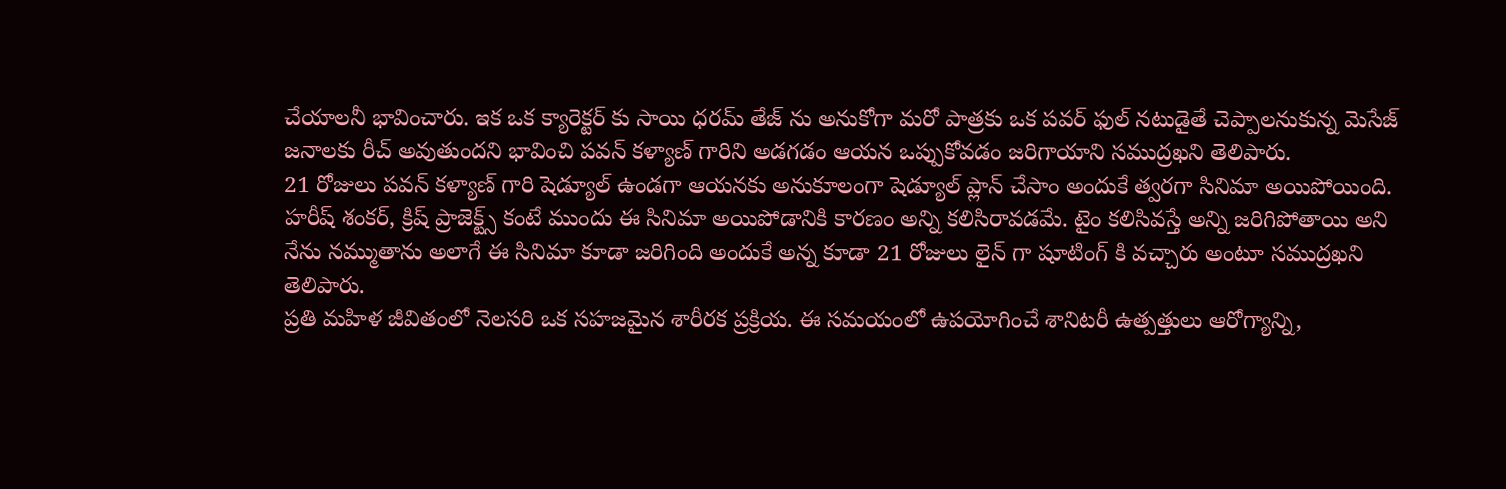చేయాలనీ భావించారు. ఇక ఒక క్యారెక్టర్ కు సాయి ధరమ్ తేజ్ ను అనుకోగా మరో పాత్రకు ఒక పవర్ ఫుల్ నటుడైతే చెప్పాలనుకున్న మెసేజ్ జనాలకు రీచ్ అవుతుందని భావించి పవన్ కళ్యాణ్ గారిని అడగడం ఆయన ఒప్పుకోవడం జరిగాయాని సముద్రఖని తెలిపారు.
21 రోజులు పవన్ కళ్యాణ్ గారి షెడ్యూల్ ఉండగా ఆయనకు అనుకూలంగా షెడ్యూల్ ప్లాన్ చేసాం అందుకే త్వరగా సినిమా అయిపోయింది. హరీష్ శంకర్, క్రిష్ ప్రాజెక్ట్స్ కంటే ముందు ఈ సినిమా అయిపోడానికి కారణం అన్ని కలిసిరావడమే. టైం కలిసివస్తే అన్ని జరిగిపోతాయి అని నేను నమ్ముతాను అలాగే ఈ సినిమా కూడా జరిగింది అందుకే అన్న కూడా 21 రోజులు లైన్ గా షూటింగ్ కి వచ్చారు అంటూ సముద్రఖని తెలిపారు.
ప్రతి మహిళ జీవితంలో నెలసరి ఒక సహజమైన శారీరక ప్రక్రియ. ఈ సమయంలో ఉపయోగించే శానిటరీ ఉత్పత్తులు ఆరోగ్యాన్ని,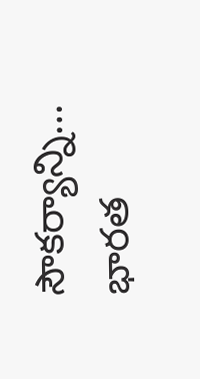సౌకర్యాన్ని…
భారత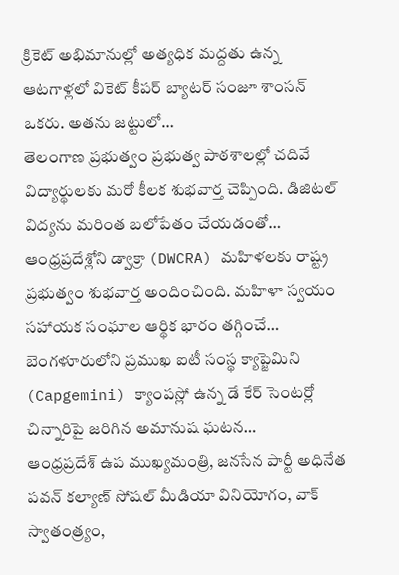క్రికెట్ అభిమానుల్లో అత్యధిక మద్దతు ఉన్న ఆటగాళ్లలో వికెట్ కీపర్ బ్యాటర్ సంజూ శాంసన్ ఒకరు. అతను జట్టులో…
తెలంగాణ ప్రభుత్వం ప్రభుత్వ పాఠశాలల్లో చదివే విద్యార్థులకు మరో కీలక శుభవార్త చెప్పింది. డిజిటల్ విద్యను మరింత బలోపేతం చేయడంతో…
ఆంధ్రప్రదేశ్లోని డ్వాక్రా (DWCRA) మహిళలకు రాష్ట్ర ప్రభుత్వం శుభవార్త అందించింది. మహిళా స్వయం సహాయక సంఘాల ఆర్థిక భారం తగ్గించే…
బెంగళూరులోని ప్రముఖ ఐటీ సంస్థ క్యాప్జెమిని (Capgemini) క్యాంపస్లో ఉన్న డే కేర్ సెంటర్లో చిన్నారిపై జరిగిన అమానుష ఘటన…
ఆంధ్రప్రదేశ్ ఉప ముఖ్యమంత్రి, జనసేన పార్టీ అధినేత పవన్ కల్యాణ్ సోషల్ మీడియా వినియోగం, వాక్ స్వాతంత్ర్యం,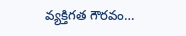వ్యక్తిగత గౌరవం…